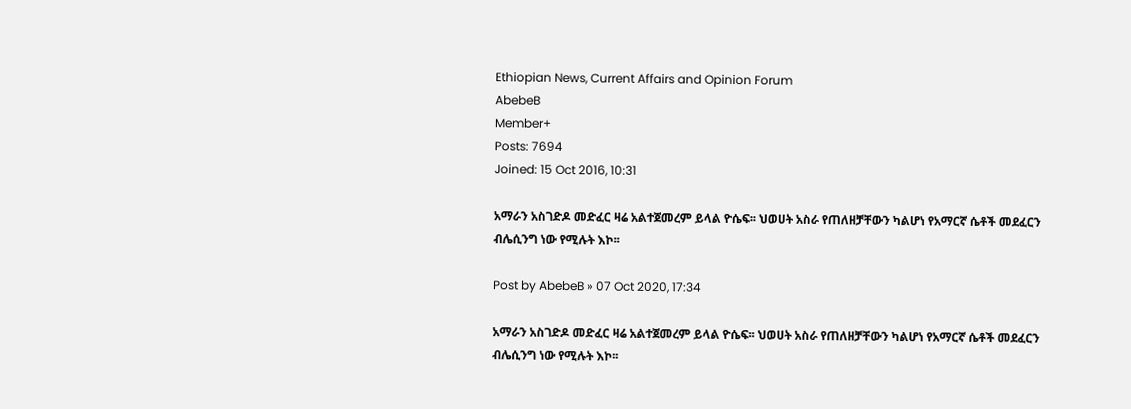Ethiopian News, Current Affairs and Opinion Forum
AbebeB
Member+
Posts: 7694
Joined: 15 Oct 2016, 10:31

አማራን አስገድዶ መድፈር ዛሬ አልተጀመረም ይላል ዮሴፍ፡፡ ህወሀት አስራ የጠለዘቻቸውን ካልሆነ የአማርኛ ሴቶች መደፈርን ብሌሲንግ ነው የሚሉት እኮ፡፡

Post by AbebeB » 07 Oct 2020, 17:34

አማራን አስገድዶ መድፈር ዛሬ አልተጀመረም ይላል ዮሴፍ፡፡ ህወሀት አስራ የጠለዘቻቸውን ካልሆነ የአማርኛ ሴቶች መደፈርን ብሌሲንግ ነው የሚሉት እኮ፡፡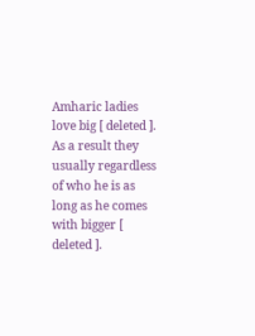Amharic ladies love big [ deleted ]. As a result they usually regardless of who he is as long as he comes with bigger [ deleted ].